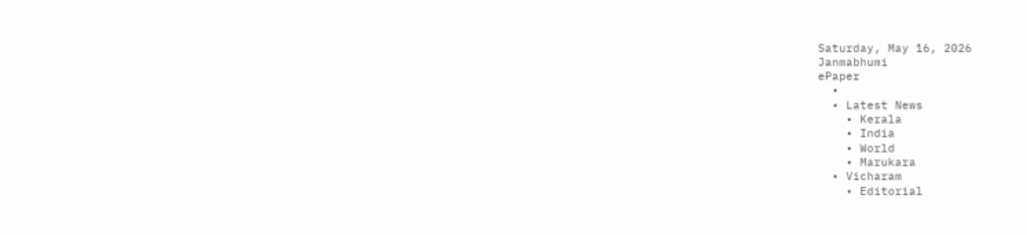Saturday, May 16, 2026
Janmabhumi
ePaper
  •
  • Latest News
    • Kerala
    • India
    • World
    • Marukara
  • Vicharam
    • Editorial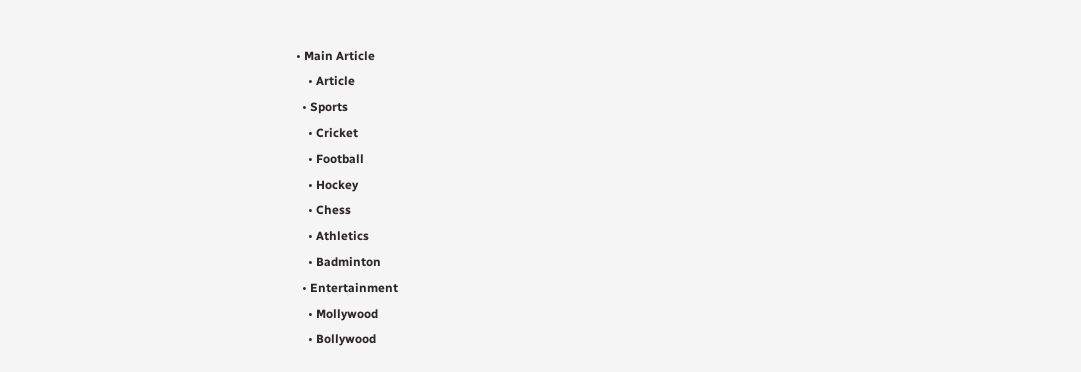• Main Article
    • Article
  • Sports
    • Cricket
    • Football
    • Hockey
    • Chess
    • Athletics
    • Badminton
  • Entertainment
    • Mollywood
    • Bollywood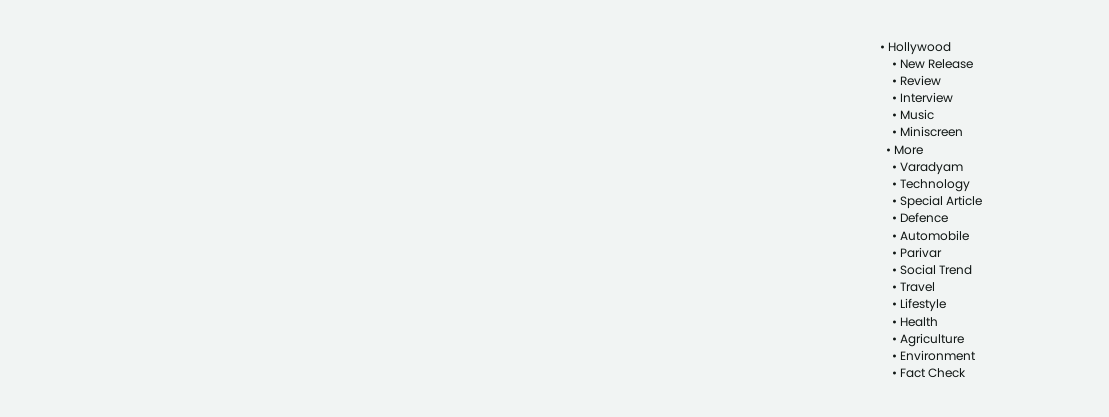• Hollywood
    • New Release
    • Review
    • Interview
    • Music
    • Miniscreen
  • More
    • Varadyam
    • Technology
    • Special Article
    • Defence
    • Automobile
    • Parivar
    • Social Trend
    • Travel
    • Lifestyle
    • Health
    • Agriculture
    • Environment
    • Fact Check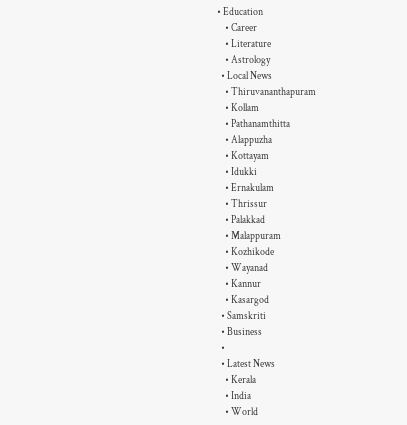• Education
    • Career
    • Literature
    • Astrology
  • Local News
    • Thiruvananthapuram
    • Kollam
    • Pathanamthitta
    • Alappuzha
    • Kottayam
    • Idukki
    • Ernakulam
    • Thrissur
    • Palakkad
    • Malappuram
    • Kozhikode
    • Wayanad
    • Kannur
    • Kasargod
  • Samskriti
  • Business
  •
  • Latest News
    • Kerala
    • India
    • World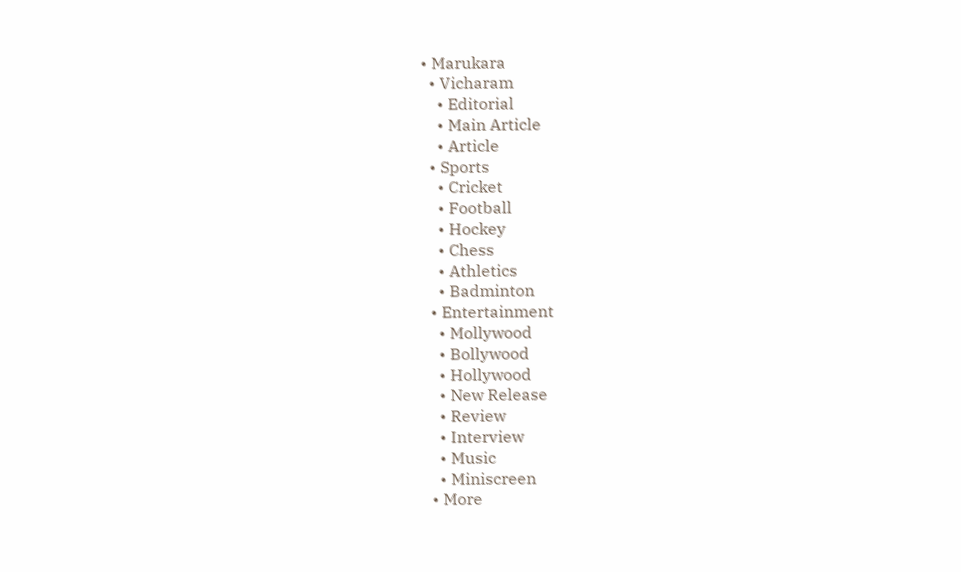• Marukara
  • Vicharam
    • Editorial
    • Main Article
    • Article
  • Sports
    • Cricket
    • Football
    • Hockey
    • Chess
    • Athletics
    • Badminton
  • Entertainment
    • Mollywood
    • Bollywood
    • Hollywood
    • New Release
    • Review
    • Interview
    • Music
    • Miniscreen
  • More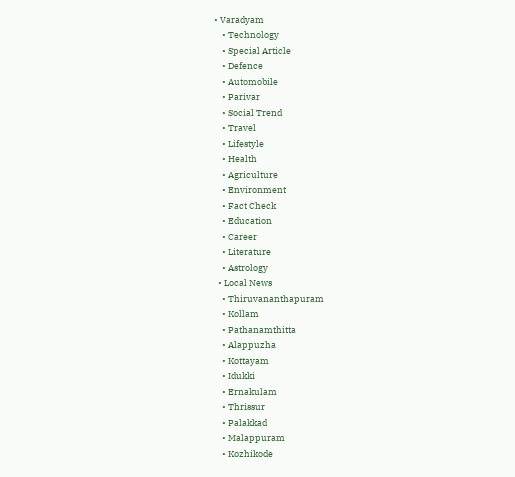• Varadyam
    • Technology
    • Special Article
    • Defence
    • Automobile
    • Parivar
    • Social Trend
    • Travel
    • Lifestyle
    • Health
    • Agriculture
    • Environment
    • Fact Check
    • Education
    • Career
    • Literature
    • Astrology
  • Local News
    • Thiruvananthapuram
    • Kollam
    • Pathanamthitta
    • Alappuzha
    • Kottayam
    • Idukki
    • Ernakulam
    • Thrissur
    • Palakkad
    • Malappuram
    • Kozhikode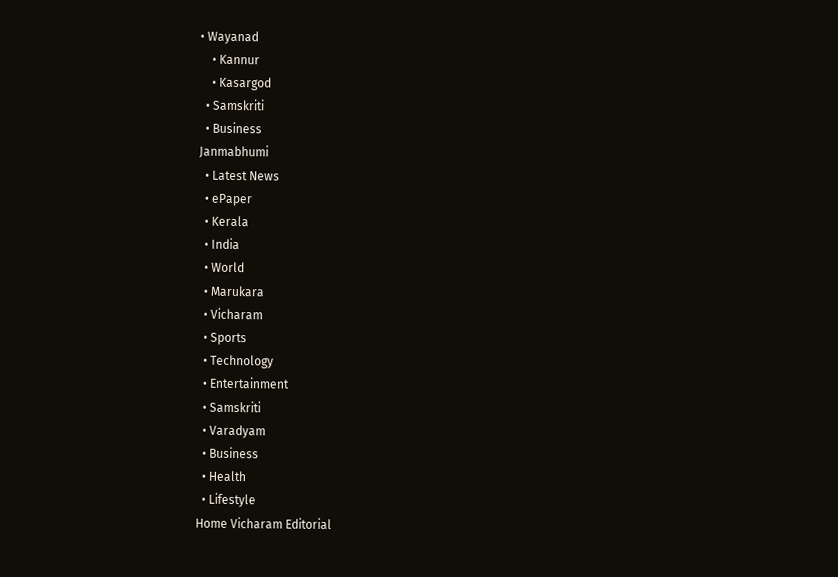• Wayanad
    • Kannur
    • Kasargod
  • Samskriti
  • Business
Janmabhumi
  • Latest News
  • ePaper
  • Kerala
  • India
  • World
  • Marukara
  • Vicharam
  • Sports
  • Technology
  • Entertainment
  • Samskriti
  • Varadyam
  • Business
  • Health
  • Lifestyle
Home Vicharam Editorial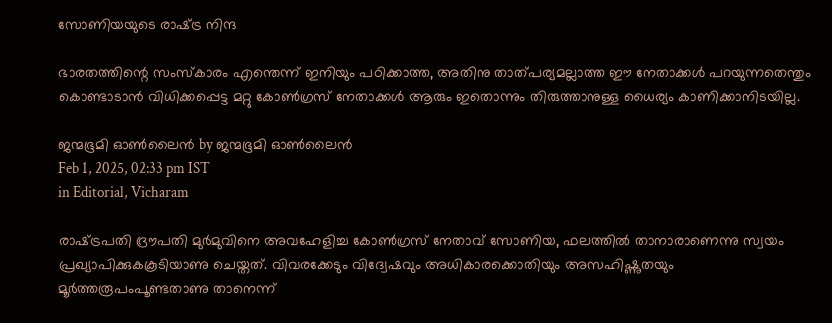സോണിയയുടെ രാഷ്‌ട്ര നിന്ദ

ഭാരതത്തിന്റെ സംസ്‌കാരം എന്തെന്ന് ഇനിയും പഠിക്കാത്ത, അതിനു താത്പര്യമല്ലാത്ത ഈ നേതാക്കള്‍ പറയുന്നതെന്തും കൊണ്ടാടാന്‍ വിധിക്കപ്പെട്ട മറ്റു കോണ്‍ഗ്രസ് നേതാക്കള്‍ ആരും ഇതൊന്നും തിരുത്താനുള്ള ധൈര്യം കാണിക്കാനിടയില്ല.

ജന്മഭൂമി ഓണ്‍ലൈന്‍ by ജന്മഭൂമി ഓണ്‍ലൈന്‍
Feb 1, 2025, 02:33 pm IST
in Editorial, Vicharam

രാഷ്‌ട്രപതി ദ്രൗപതി മുര്‍മുവിനെ അവഹേളിച്ച കോണ്‍ഗ്രസ് നേതാവ് സോണിയ, ഫലത്തില്‍ താനാരാണെന്നു സ്വയം പ്രഖ്യാപിക്കുകകൂടിയാണു ചെയ്തത്. വിവരക്കേടും വിദ്വേഷവും അധികാരക്കൊതിയും അസഹിഷ്ണുതയും മൂര്‍ത്തരൂപംപൂണ്ടതാണു താനെന്ന്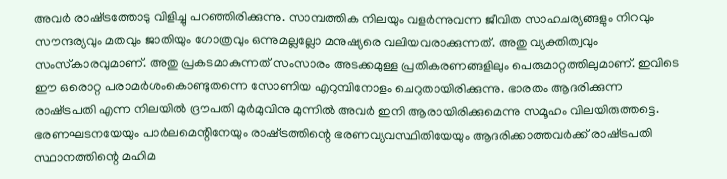അവര്‍ രാഷ്‌ട്രത്തോടു വിളിച്ചു പറഞ്ഞിരിക്കുന്നു. സാമ്പത്തിക നിലയും വളര്‍ന്നുവന്ന ജീവിത സാഹചര്യങ്ങളും നിറവും സൗന്ദര്യവും മതവും ജാതിയും ഗോത്രവും ഒന്നുമല്ലല്ലോ മനുഷ്യരെ വലിയവരാക്കുന്നത്. അതു വ്യക്തിത്വവും സംസ്‌കാരവുമാണ്. അതു പ്രകടമാകുന്നത് സംസാരം അടക്കമുള്ള പ്രതികരണങ്ങളിലും പെരുമാറ്റത്തിലുമാണ്. ഇവിടെ ഈ ഒരൊറ്റ പരാമര്‍ശംകൊണ്ടുതന്നെ സോണിയ എറുമ്പിനോളം ചെറുതായിരിക്കുന്നു. ഭാരതം ആദരിക്കുന്ന രാഷ്‌ട്രപതി എന്ന നിലയില്‍ ദ്രൗപതി മുര്‍മുവിനു മുന്നില്‍ അവര്‍ ഇനി ആരായിരിക്കുമെന്നു സമൂഹം വിലയിരുത്തട്ടെ. ഭരണഘടനയേയും പാര്‍ലമെന്റിനേയും രാഷ്‌ട്രത്തിന്റെ ഭരണവ്യവസ്ഥിതിയേയും ആദരിക്കാത്തവര്‍ക്ക് രാഷ്‌ട്രപതി സ്ഥാനത്തിന്റെ മഹിമ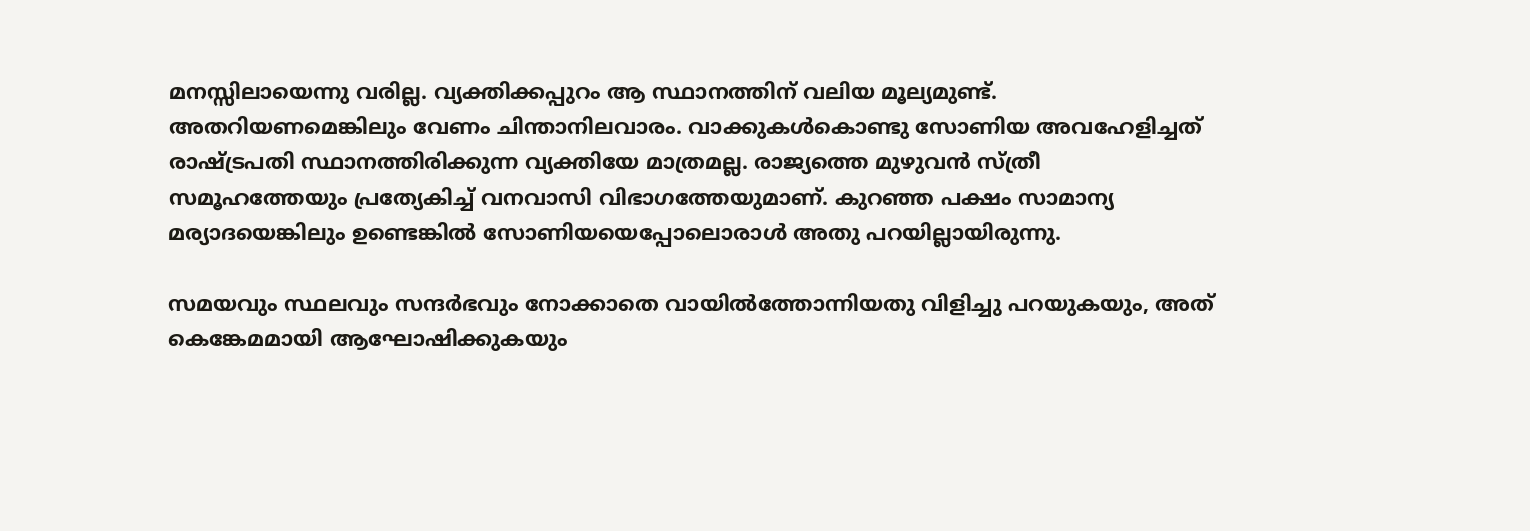മനസ്സിലായെന്നു വരില്ല. വ്യക്തിക്കപ്പുറം ആ സ്ഥാനത്തിന് വലിയ മൂല്യമുണ്ട്. അതറിയണമെങ്കിലും വേണം ചിന്താനിലവാരം. വാക്കുകള്‍കൊണ്ടു സോണിയ അവഹേളിച്ചത് രാഷ്‌ട്രപതി സ്ഥാനത്തിരിക്കുന്ന വ്യക്തിയേ മാത്രമല്ല. രാജ്യത്തെ മുഴുവന്‍ സ്ത്രീ സമൂഹത്തേയും പ്രത്യേകിച്ച് വനവാസി വിഭാഗത്തേയുമാണ്. കുറഞ്ഞ പക്ഷം സാമാന്യ മര്യാദയെങ്കിലും ഉണ്ടെങ്കില്‍ സോണിയയെപ്പോലൊരാള്‍ അതു പറയില്ലായിരുന്നു.

സമയവും സ്ഥലവും സന്ദര്‍ഭവും നോക്കാതെ വായില്‍ത്തോന്നിയതു വിളിച്ചു പറയുകയും, അത് കെങ്കേമമായി ആഘോഷിക്കുകയും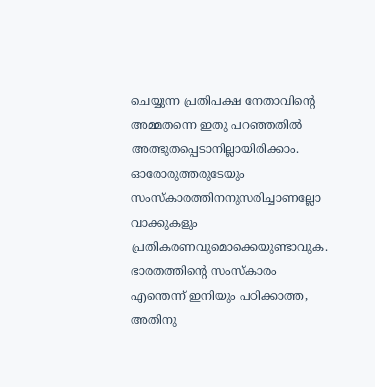ചെയ്യുന്ന പ്രതിപക്ഷ നേതാവിന്റെ അമ്മതന്നെ ഇതു പറഞ്ഞതില്‍ അത്ഭുതപ്പെടാനില്ലായിരിക്കാം. ഓരോരുത്തരുടേയും സംസ്‌കാരത്തിനനുസരിച്ചാണല്ലോ വാക്കുകളും പ്രതികരണവുമൊക്കെയുണ്ടാവുക. ഭാരതത്തിന്റെ സംസ്‌കാരം എന്തെന്ന് ഇനിയും പഠിക്കാത്ത, അതിനു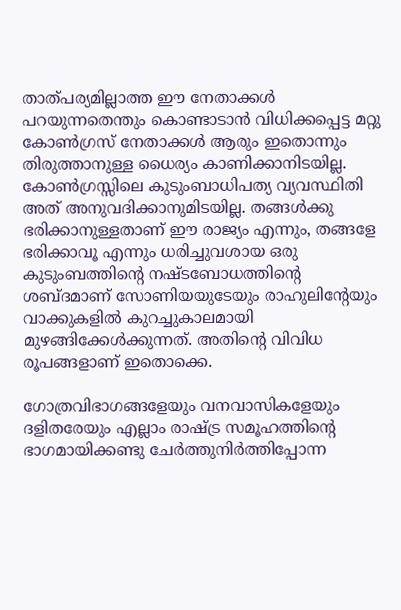താത്പര്യമില്ലാത്ത ഈ നേതാക്കള്‍ പറയുന്നതെന്തും കൊണ്ടാടാന്‍ വിധിക്കപ്പെട്ട മറ്റു കോണ്‍ഗ്രസ് നേതാക്കള്‍ ആരും ഇതൊന്നും തിരുത്താനുള്ള ധൈര്യം കാണിക്കാനിടയില്ല. കോണ്‍ഗ്രസ്സിലെ കുടുംബാധിപത്യ വ്യവസ്ഥിതി അത് അനുവദിക്കാനുമിടയില്ല. തങ്ങള്‍ക്കു ഭരിക്കാനുള്ളതാണ് ഈ രാജ്യം എന്നും, തങ്ങളേ ഭരിക്കാവൂ എന്നും ധരിച്ചുവശായ ഒരു കുടുംബത്തിന്റെ നഷ്ടബോധത്തിന്റെ ശബ്ദമാണ് സോണിയയുടേയും രാഹുലിന്റേയും വാക്കുകളില്‍ കുറച്ചുകാലമായി മുഴങ്ങിക്കേള്‍ക്കുന്നത്. അതിന്റെ വിവിധ രൂപങ്ങളാണ് ഇതൊക്കെ.

ഗോത്രവിഭാഗങ്ങളേയും വനവാസികളേയും ദളിതരേയും എല്ലാം രാഷ്‌ട്ര സമൂഹത്തിന്റെ ഭാഗമായിക്കണ്ടു ചേര്‍ത്തുനിര്‍ത്തിപ്പോന്ന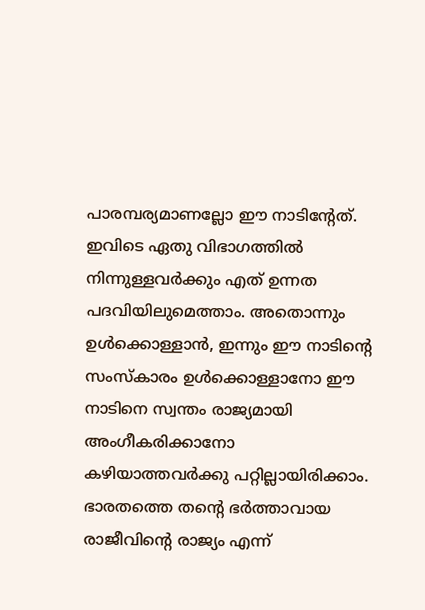പാരമ്പര്യമാണല്ലോ ഈ നാടിന്റേത്. ഇവിടെ ഏതു വിഭാഗത്തില്‍ നിന്നുള്ളവര്‍ക്കും എത് ഉന്നത പദവിയിലുമെത്താം. അതൊന്നും ഉള്‍ക്കൊള്ളാന്‍, ഇന്നും ഈ നാടിന്റെ സംസ്‌കാരം ഉള്‍ക്കൊള്ളാനോ ഈ നാടിനെ സ്വന്തം രാജ്യമായി അംഗീകരിക്കാനോ കഴിയാത്തവര്‍ക്കു പറ്റില്ലായിരിക്കാം. ഭാരതത്തെ തന്റെ ഭര്‍ത്താവായ രാജീവിന്റെ രാജ്യം എന്ന്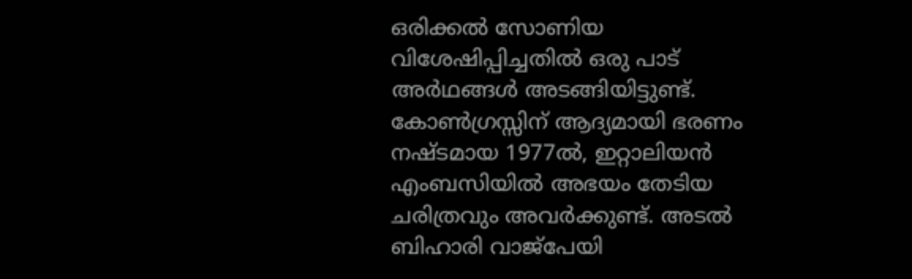ഒരിക്കല്‍ സോണിയ വിശേഷിപ്പിച്ചതില്‍ ഒരു പാട് അര്‍ഥങ്ങള്‍ അടങ്ങിയിട്ടുണ്ട്. കോണ്‍ഗ്രസ്സിന് ആദ്യമായി ഭരണം നഷ്ടമായ 1977ല്‍, ഇറ്റാലിയന്‍ എംബസിയില്‍ അഭയം തേടിയ ചരിത്രവും അവര്‍ക്കുണ്ട്. അടല്‍ ബിഹാരി വാജ്പേയി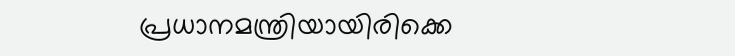പ്രധാനമന്ത്രിയായിരിക്കെ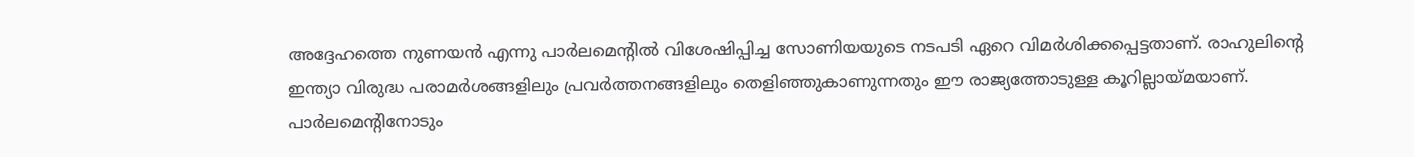അദ്ദേഹത്തെ നുണയന്‍ എന്നു പാര്‍ലമെന്റില്‍ വിശേഷിപ്പിച്ച സോണിയയുടെ നടപടി ഏറെ വിമര്‍ശിക്കപ്പെട്ടതാണ്. രാഹുലിന്റെ ഇന്ത്യാ വിരുദ്ധ പരാമര്‍ശങ്ങളിലും പ്രവര്‍ത്തനങ്ങളിലും തെളിഞ്ഞുകാണുന്നതും ഈ രാജ്യത്തോടുള്ള കൂറില്ലായ്‌മയാണ്. പാര്‍ലമെന്റിനോടും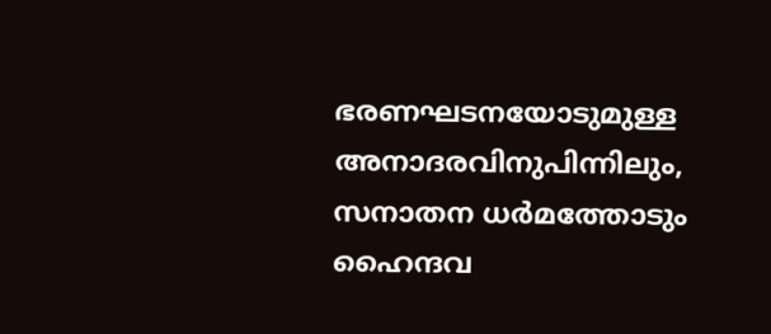ഭരണഘടനയോടുമുള്ള അനാദരവിനുപിന്നിലും, സനാതന ധര്‍മത്തോടും ഹൈന്ദവ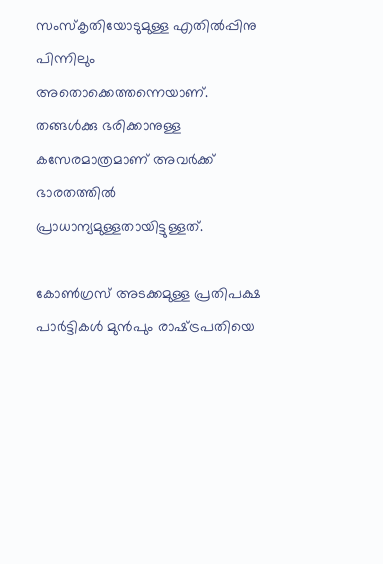സംസ്‌കൃതിയോടുമുള്ള എതില്‍പ്പിനു പിന്നിലും അതൊക്കെത്തന്നെയാണ്. തങ്ങള്‍ക്കു ഭരിക്കാനുള്ള കസേരമാത്രമാണ് അവര്‍ക്ക് ഭാരതത്തില്‍ പ്രാധാന്യമുള്ളതായിട്ടുള്ളത്.

കോണ്‍ഗ്രസ് അടക്കമുള്ള പ്രതിപക്ഷ പാര്‍ട്ടികള്‍ മുന്‍പും രാഷ്‌ട്രപതിയെ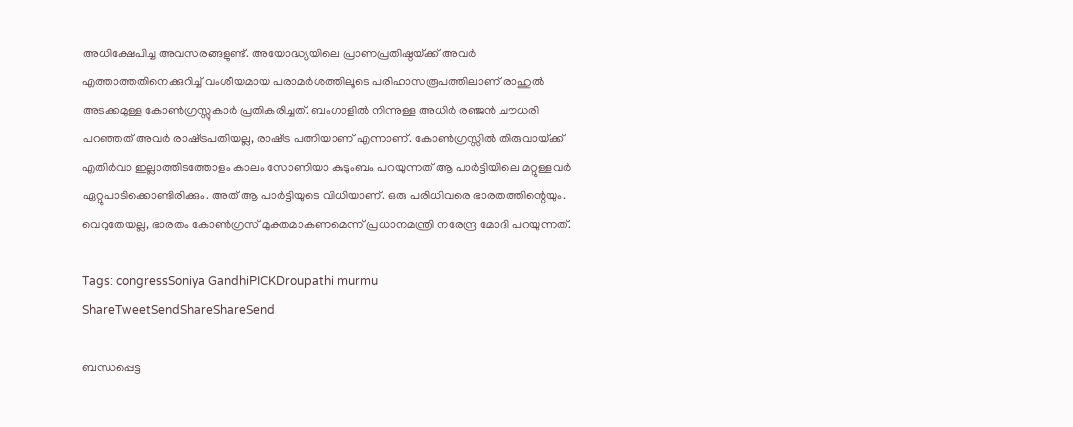അധിക്ഷേപിച്ച അവസരങ്ങളുണ്ട്. അയോദ്ധ്യയിലെ പ്രാണപ്രതിഷ്ഠയ്‌ക്ക് അവര്‍ എത്താത്തതിനെക്കുറിച്ച് വംശീയമായ പരാമര്‍ശത്തിലൂടെ പരിഹാസരൂപത്തിലാണ് രാഹുല്‍ അടക്കമുള്ള കോണ്‍ഗ്രസ്സുകാര്‍ പ്രതികരിച്ചത്. ബംഗാളില്‍ നിന്നുള്ള അധിര്‍ രഞ്ജന്‍ ചൗധരി പറഞ്ഞത് അവര്‍ രാഷ്‌ട്രപതിയല്ല, രാഷ്‌ട്ര പത്നിയാണ് എന്നാണ്. കോണ്‍ഗ്രസ്സില്‍ തിരുവായ്‌ക്ക് എതിര്‍വാ ഇല്ലാത്തിടത്തോളം കാലം സോണിയാ കുടുംബം പറയുന്നത് ആ പാര്‍ട്ടിയിലെ മറ്റുള്ളവര്‍ ഏറ്റുപാടിക്കൊണ്ടിരിക്കും. അത് ആ പാര്‍ട്ടിയുടെ വിധിയാണ്. ഒരു പരിധിവരെ ഭാരതത്തിന്റെയും. വെറുതേയല്ല, ഭാരതം കോണ്‍ഗ്രസ് മുക്തമാകണമെന്ന് പ്രധാനമന്ത്രി നരേന്ദ്ര മോദി പറയുന്നത്.

Tags: congressSoniya GandhiPICKDroupathi murmu
ShareTweetSendShareShareSend

ബന്ധപ്പെട്ട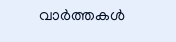വാര്‍ത്തകള്‍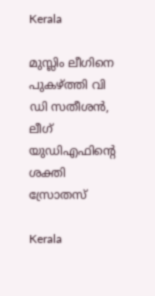Kerala

മുസ്ലിം ലീഗിനെ പുകഴ്‌ത്തി വി ഡി സതീശന്‍, ലീഗ് യുഡിഎഫിന്റെ ശക്തി സ്രോതസ്

Kerala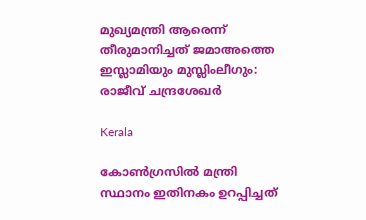മുഖ്യമന്ത്രി ആരെന്ന് തീരുമാനിച്ചത് ജമാഅത്തെ ഇസ്ലാമിയും മുസ്ലിംലീഗും: രാജീവ് ചന്ദ്രശേഖര്‍

Kerala

കോണ്‍ഗ്രസില്‍ മന്ത്രി സ്ഥാനം ഇതിനകം ഉറപ്പിച്ചത്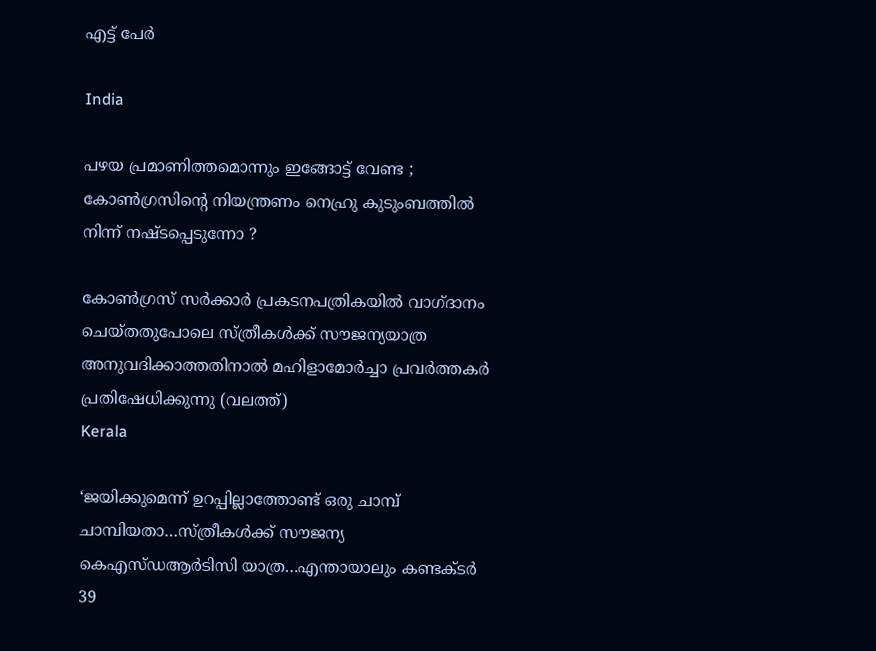എട്ട് പേര്‍

India

പഴയ പ്രമാണിത്തമൊന്നും ഇങ്ങോട്ട് വേണ്ട ; കോൺഗ്രസിന്റെ നിയന്ത്രണം നെഹ്രു കുടുംബത്തിൽ നിന്ന് നഷ്ടപ്പെടുന്നോ ?

കോണ്‍ഗ്രസ് സര്‍ക്കാര്‍ പ്രകടനപത്രികയില്‍ വാഗ്ദാനം ചെയ്തതുപോലെ സ്ത്രീകള്‍ക്ക് സൗജന്യയാത്ര അനുവദിക്കാത്തതിനാല്‍ മഹിളാമോര്‍ച്ചാ പ്രവര്‍ത്തകര്‍ പ്രതിഷേധിക്കുന്നു (വലത്ത്)
Kerala

‘ജയിക്കുമെന്ന് ഉറപ്പില്ലാത്തോണ്ട് ഒരു ചാമ്പ് ചാമ്പിയതാ…സ്ത്രീകള്‍ക്ക് സൗജന്യ കെഎസ്ഡആര്‍ടിസി യാത്ര…എന്തായാലും കണ്ടക്ടര്‍ 39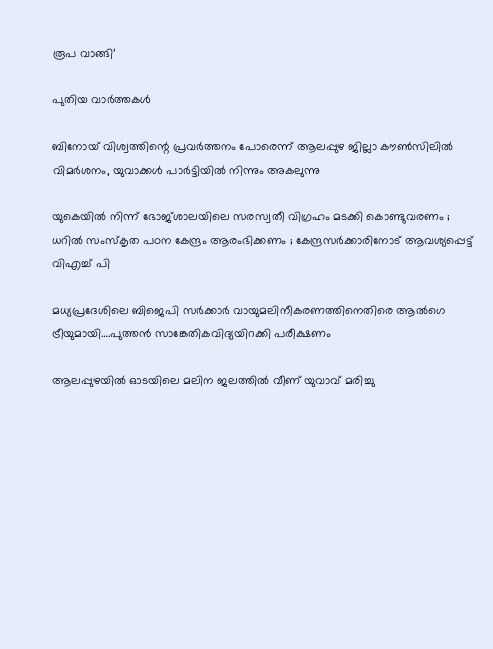രൂപ വാങ്ങി’

പുതിയ വാര്‍ത്തകള്‍

ബിനോയ് വിശ്വത്തിന്റെ പ്രവര്‍ത്തനം പോരെന്ന് ആലപ്പുഴ ജില്ലാ കൗണ്‍സിലില്‍ വിമര്‍ശനം, യുവാക്കള്‍ പാര്‍ട്ടിയില്‍ നിന്നും അകലുന്നു

യുകെയിൽ നിന്ന് ഭോജ്ശാലയിലെ സരസ്വതീ വിഗ്രഹം മടക്കി കൊണ്ടുവരണം ; ധറിൽ സംസ്‌കൃത പഠന കേന്ദ്രം ആരംഭിക്കണം ; കേന്ദ്രസർക്കാരിനോട് ആവശ്യപ്പെട്ട് വിഎച്ച് പി

മധ്യപ്രദേശിലെ ബിജെപി സര്‍ക്കാര്‍ വായുമലിനീകരണത്തിനെതിരെ ആല്‍ഗെ ട്രീയുമായി….പുത്തന്‍ സാങ്കേതികവിദ്യയിറക്കി പരീക്ഷണം

ആലപ്പുഴയില്‍ ഓടയിലെ മലിന ജലത്തില്‍ വീണ് യുവാവ് മരിച്ചു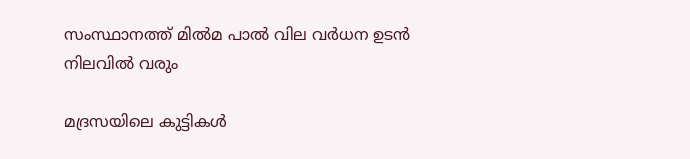സംസ്ഥാനത്ത് മില്‍മ പാല്‍ വില വര്‍ധന ഉടന്‍ നിലവില്‍ വരും

മദ്രസയിലെ കുട്ടികൾ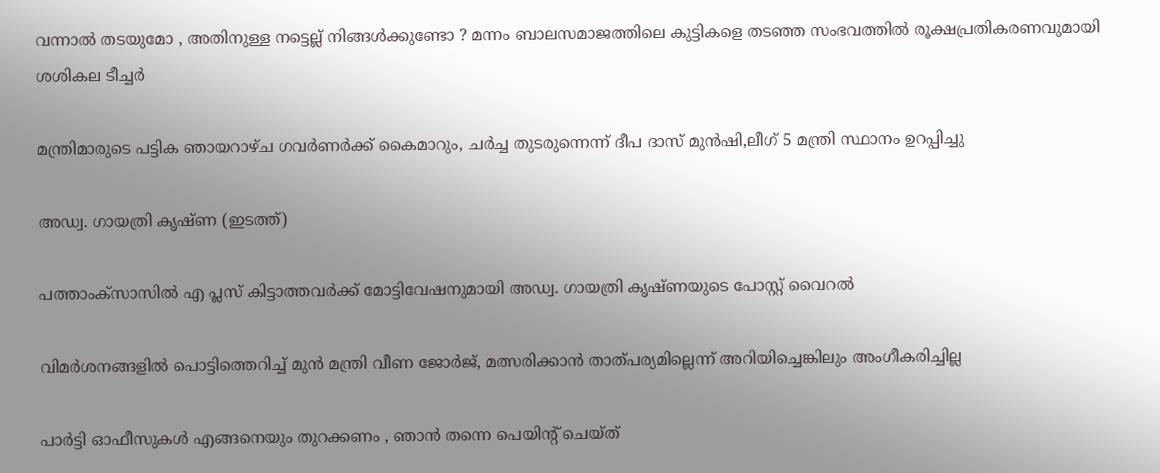വന്നാൽ തടയുമോ , അതിനുള്ള നട്ടെല്ല് നിങ്ങൾക്കുണ്ടോ ? മന്നം ബാലസമാജത്തിലെ കുട്ടികളെ തടഞ്ഞ സംഭവത്തിൽ രൂക്ഷപ്രതികരണവുമായി ശശികല ടീച്ചർ

മന്ത്രിമാരുടെ പട്ടിക ഞായറാഴ്ച ഗവര്‍ണര്‍ക്ക് കൈമാറും, ചര്‍ച്ച തുടരുന്നെന്ന് ദീപ ദാസ് മുന്‍ഷി,ലീഗ് 5 മന്ത്രി സ്ഥാനം ഉറപ്പിച്ചു

അഡ്വ. ഗായത്രി കൃഷ്ണ (ഇടത്ത്)

പത്താംക്സാസില്‍ എ പ്ലസ് കിട്ടാത്തവര്‍ക്ക് മോട്ടിവേഷനുമായി അഡ്വ. ഗായത്രി കൃഷ്ണയുടെ പോസ്റ്റ് വൈറല്‍

വിമര്‍ശനങ്ങളില്‍ പൊട്ടിത്തെറിച്ച് മുന്‍ മന്ത്രി വീണ ജോര്‍ജ്, മത്സരിക്കാന്‍ താത്പര്യമില്ലെന്ന് അറിയിച്ചെങ്കിലും അംഗീകരിച്ചില്ല

പാർട്ടി ഓഫീസുകൾ എങ്ങനെയും തുറക്കണം , ഞാൻ തന്നെ പെയിന്റ് ചെയ്ത്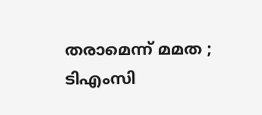തരാമെന്ന് മമത ; ടിഎംസി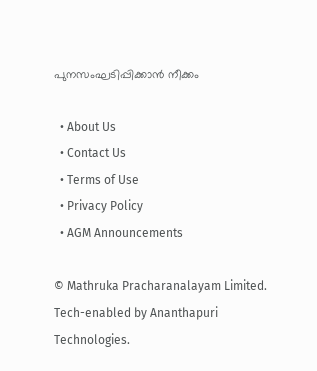പുനസംഘടിപ്പിക്കാൻ നീക്കം

  • About Us
  • Contact Us
  • Terms of Use
  • Privacy Policy
  • AGM Announcements

© Mathruka Pracharanalayam Limited.
Tech-enabled by Ananthapuri Technologies.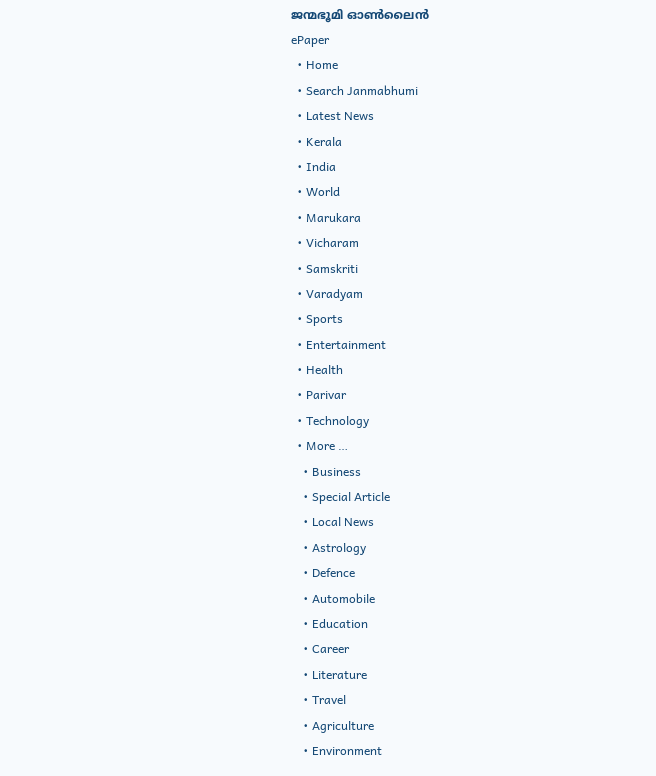ജന്മഭൂമി ഓണ്‍ലൈന്‍
ePaper
  • Home
  • Search Janmabhumi
  • Latest News
  • Kerala
  • India
  • World
  • Marukara
  • Vicharam
  • Samskriti
  • Varadyam
  • Sports
  • Entertainment
  • Health
  • Parivar
  • Technology
  • More …
    • Business
    • Special Article
    • Local News
    • Astrology
    • Defence
    • Automobile
    • Education
    • Career
    • Literature
    • Travel
    • Agriculture
    • Environment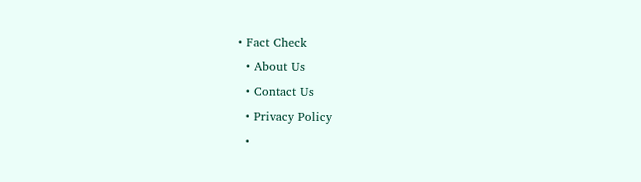• Fact Check
  • About Us
  • Contact Us
  • Privacy Policy
  •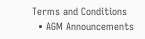Terms and Conditions
  • AGM Announcements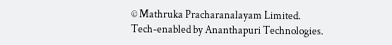© Mathruka Pracharanalayam Limited.
Tech-enabled by Ananthapuri Technologies.